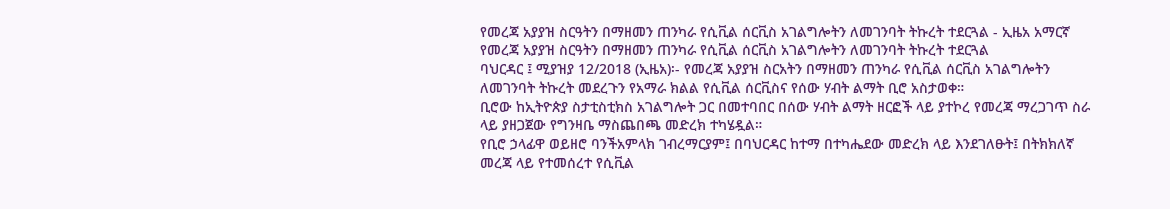የመረጃ አያያዝ ስርዓትን በማዘመን ጠንካራ የሲቪል ሰርቪስ አገልግሎትን ለመገንባት ትኩረት ተደርጓል - ኢዜአ አማርኛ
የመረጃ አያያዝ ስርዓትን በማዘመን ጠንካራ የሲቪል ሰርቪስ አገልግሎትን ለመገንባት ትኩረት ተደርጓል
ባህርዳር ፤ ሚያዝያ 12/2018 (ኢዜአ)፡- የመረጃ አያያዝ ስርአትን በማዘመን ጠንካራ የሲቪል ሰርቪስ አገልግሎትን ለመገንባት ትኩረት መደረጉን የአማራ ክልል የሲቪል ሰርቪስና የሰው ሃብት ልማት ቢሮ አስታወቀ።
ቢሮው ከኢትዮጵያ ስታቲስቲክስ አገልግሎት ጋር በመተባበር በሰው ሃብት ልማት ዘርፎች ላይ ያተኮረ የመረጃ ማረጋገጥ ስራ ላይ ያዘጋጀው የግንዛቤ ማስጨበጫ መድረክ ተካሄዷል።
የቢሮ ኃላፊዋ ወይዘሮ ባንችአምላክ ገብረማርያም፤ በባህርዳር ከተማ በተካሔደው መድረክ ላይ እንደገለፁት፤ በትክክለኛ መረጃ ላይ የተመሰረተ የሲቪል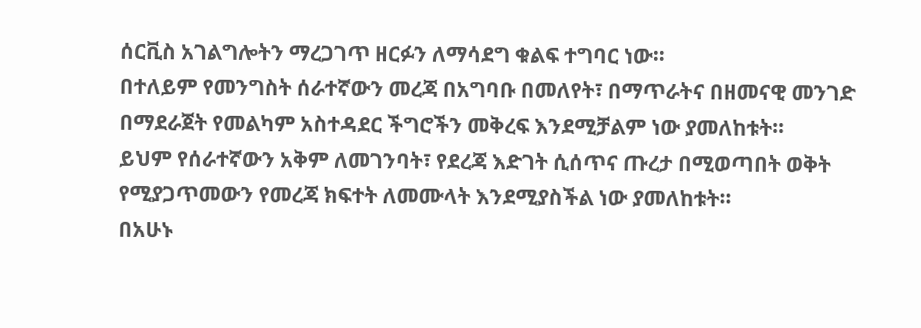ሰርቪስ አገልግሎትን ማረጋገጥ ዘርፉን ለማሳደግ ቁልፍ ተግባር ነው።
በተለይም የመንግስት ሰራተኛውን መረጃ በአግባቡ በመለየት፣ በማጥራትና በዘመናዊ መንገድ በማደራጀት የመልካም አስተዳደር ችግሮችን መቅረፍ እንደሚቻልም ነው ያመለከቱት።
ይህም የሰራተኛውን አቅም ለመገንባት፣ የደረጃ እድገት ሲሰጥና ጡረታ በሚወጣበት ወቅት የሚያጋጥመውን የመረጃ ክፍተት ለመሙላት እንደሚያስችል ነው ያመለከቱት።
በአሁኑ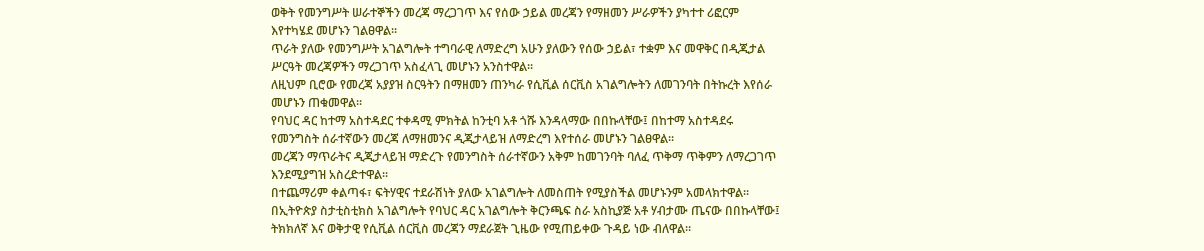ወቅት የመንግሥት ሠራተኞችን መረጃ ማረጋገጥ እና የሰው ኃይል መረጃን የማዘመን ሥራዎችን ያካተተ ሪፎርም እየተካሄደ መሆኑን ገልፀዋል።
ጥራት ያለው የመንግሥት አገልግሎት ተግባራዊ ለማድረግ አሁን ያለውን የሰው ኃይል፣ ተቋም እና መዋቅር በዲጂታል ሥርዓት መረጃዎችን ማረጋገጥ አስፈላጊ መሆኑን አንስተዋል።
ለዚህም ቢሮው የመረጃ አያያዝ ስርዓትን በማዘመን ጠንካራ የሲቪል ሰርቪስ አገልግሎትን ለመገንባት በትኩረት እየሰራ መሆኑን ጠቁመዋል።
የባህር ዳር ከተማ አስተዳደር ተቀዳሚ ምክትል ከንቲባ አቶ ጎሹ እንዳላማው በበኩላቸው፤ በከተማ አስተዳደሩ የመንግስት ሰራተኛውን መረጃ ለማዘመንና ዲጂታላይዝ ለማድረግ እየተሰራ መሆኑን ገልፀዋል።
መረጃን ማጥራትና ዲጂታላይዝ ማድረጉ የመንግስት ሰራተኛውን አቅም ከመገንባት ባለፈ ጥቅማ ጥቅምን ለማረጋገጥ እንደሚያግዝ አስረድተዋል።
በተጨማሪም ቀልጣፋ፣ ፍትሃዊና ተደራሽነት ያለው አገልግሎት ለመስጠት የሚያስችል መሆኑንም አመላክተዋል።
በኢትዮጵያ ስታቲስቲክስ አገልግሎት የባህር ዳር አገልግሎት ቅርንጫፍ ስራ አስኪያጅ አቶ ሃብታሙ ጤናው በበኩላቸው፤ ትክክለኛ እና ወቅታዊ የሲቪል ሰርቪስ መረጃን ማደራጀት ጊዜው የሚጠይቀው ጉዳይ ነው ብለዋል።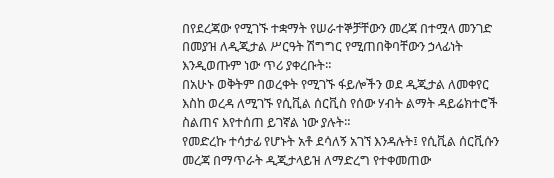በየደረጃው የሚገኙ ተቋማት የሠራተኞቻቸውን መረጃ በተሟላ መንገድ በመያዝ ለዲጂታል ሥርዓት ሽግግር የሚጠበቅባቸውን ኃላፊነት እንዲወጡም ነው ጥሪ ያቀረቡት።
በአሁኑ ወቅትም በወረቀት የሚገኙ ፋይሎችን ወደ ዲጂታል ለመቀየር እስከ ወረዳ ለሚገኙ የሲቪል ሰርቪስ የሰው ሃብት ልማት ዳይሬክተሮች ስልጠና እየተሰጠ ይገኛል ነው ያሉት።
የመድረኩ ተሳታፊ የሆኑት አቶ ደሳለኝ አገኘ እንዳሉት፤ የሲቪል ሰርቪሱን መረጃ በማጥራት ዲጂታላይዝ ለማድረግ የተቀመጠው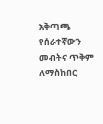አቅጣጫ የሰራተኛውን መብትና ጥቅም ለማስከበር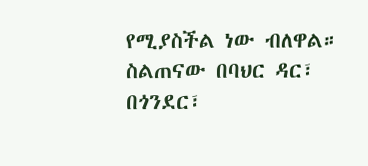የሚያስችል ነው ብለዋል።
ስልጠናው በባህር ዳር፣ በጎንደር፣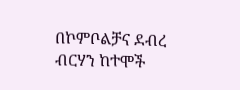በኮምቦልቻና ደብረ ብርሃን ከተሞች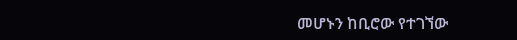መሆኑን ከቢሮው የተገኘው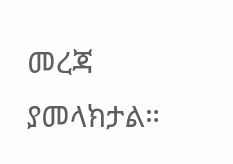መረጃ ያመላክታል።